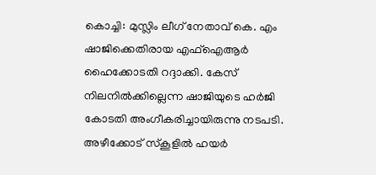കൊച്ചി: മുസ്ലിം ലീഗ് നേതാവ് കെ. എം ഷാജിക്കെതിരായ എഫ്ഐആർ ഹൈക്കോടതി റദ്ദാക്കി. കേസ് നിലനിൽക്കില്ലെന്ന ഷാജിയുടെ ഹർജി കോടതി അംഗീകരിച്ചായിരുന്നു നടപടി. അഴീക്കോട് സ്കൂളിൽ ഹയർ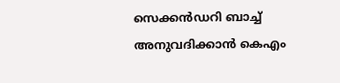സെക്കൻഡറി ബാച്ച് അനുവദിക്കാൻ കെഎം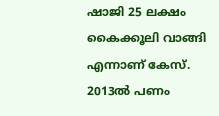ഷാജി 25 ലക്ഷം കൈക്കൂലി വാങ്ങി എന്നാണ് കേസ്.
2013ൽ പണം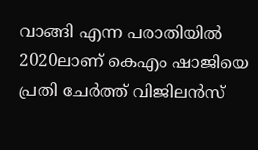വാങ്ങി എന്ന പരാതിയിൽ 2020ലാണ് കെഎം ഷാജിയെ പ്രതി ചേർത്ത് വിജിലൻസ്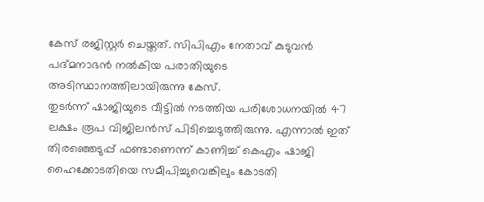കേസ് രജിസ്റ്റർ ചെയ്തത്. സിപിഎം നേതാവ് കുടുവൻ പദ്മനാഭൻ നൽകിയ പരാതിയുടെ അടിസ്ഥാനത്തിലായിരുന്നു കേസ്.
തുടർന്ന് ഷാജിയുടെ വീട്ടിൽ നടത്തിയ പരിശോധനയിൽ 47 ലക്ഷം രൂപ വിജിലൻസ് പിടിച്ചെടുത്തിരുന്നു. എന്നാൽ ഇത് തിരഞ്ഞെടുപ്പ് ഫണ്ടാണെന്ന് കാണിച്ച് കെഎം ഷാജി ഹൈക്കോടതിയെ സമീപിച്ചുവെങ്കിലും കോടതി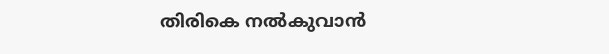തിരികെ നൽകുവാൻ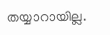തയ്യാറായില്ല.